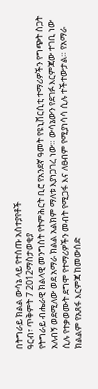በትግራይ ክልል ውሳኔ ላይ የተሰጡ አስተያየቶች
ዓርብ፣ ጥቅምት 7 2012ማስታወቂያ
የትግራይ ብሔራዊ ክልላዊ መንግስት የትምሕርት ቢሮ የአንደኛ ዓመት የዩኒቨርሲቲ ተማሪዎችን የግጭት ስጋት አለብኝ ወደሚለው ወደ አማራ ክልል አልክም ማለቱ እያነጋገረ ነው። ውሳኔውን የደገፉ እርምጃው ተገቢ ነው ሲሉ የተቃወሙት ደግሞ የተማሪዎችን መብት የሚጋፋ እና ለፀብም የሚያነሳሳ ሲሉ ተችተውታል። የአማራ ክልልም የአጸፋ እርምጃ ከመውሰድ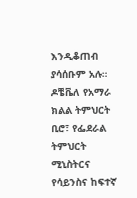እንዲቆጠብ ያሳሰቡም አሉ። ዶቼቬለ የአማራ ክልል ትምህርት ቢሮ፣ የፌደራል ትምህርት ሚኒስትርና የሳይንስና ከፍተኛ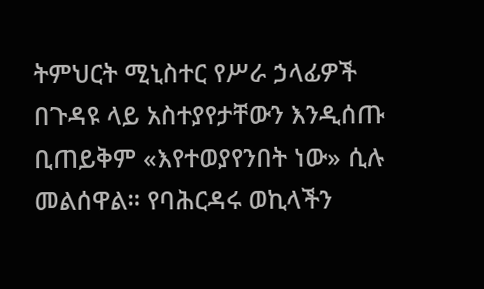ትምህርት ሚኒስተር የሥራ ኃላፊዎች በጉዳዩ ላይ አስተያየታቸውን እንዲሰጡ ቢጠይቅም «እየተወያየንበት ነው» ሲሉ መልሰዋል። የባሕርዳሩ ወኪላችን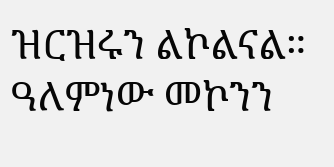ዝርዝሩን ልኮልናል።
ዓለምነው መኮንን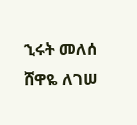ኂሩት መለሰ
ሸዋዬ ለገሠ